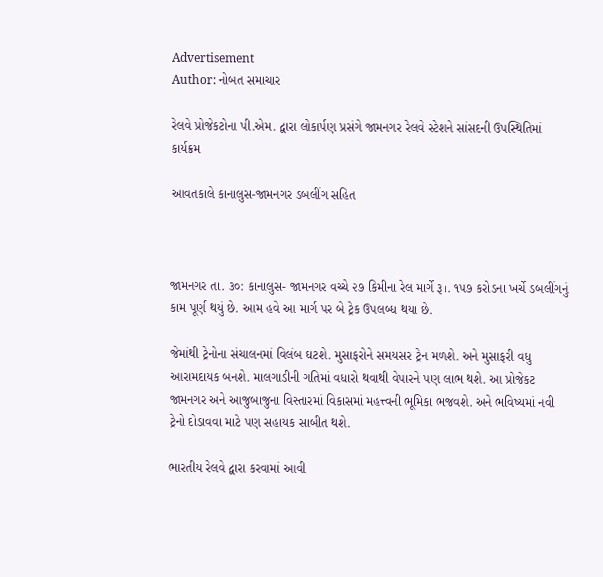Advertisement
Author: નોબત સમાચાર

રેલવે પ્રોજેકટોના પી.એમ. દ્વારા લોકાર્પણ પ્રસંગે જામનગર રેલવે સ્ટેશને સાંસદની ઉપસ્થિતિમાં કાર્યક્રમ

આવતકાલે કાનાલુસ-જામનગર ડબલીંગ સહિત



જામનગર તા. ૩૦: કાનાલુસ- જામનગર વચ્ચે ૨૭ કિમીના રેલ માર્ગે રૂ।. ૧૫૭ કરોડના ખર્ચે ડબલીંગનું કામ પૂર્ણ થયું છે. આમ હવે આ માર્ગ પર બે ટ્રેક ઉપલબ્ધ થયા છે.

જેમાંથી ટ્રેનોના સંચાલનમાં વિલંબ ઘટશે. મુસાફરોને સમયસર ટ્રેન મળશે. અને મુસાફરી વધુ આરામદાયક બનશે. માલગાડીની ગતિમાં વધારો થવાથી વેપારને પણ લાભ થશે. આ પ્રોજેકટ જામનગર અને આજુબાજુના વિસ્તારમાં વિકાસમાં મહત્ત્વની ભૂમિકા ભજવશે. અને ભવિષ્યમાં નવી ટ્રેનો દોડાવવા માટે પણ સહાયક સાબીત થશે.

ભારતીય રેલવે દ્વારા કરવામાં આવી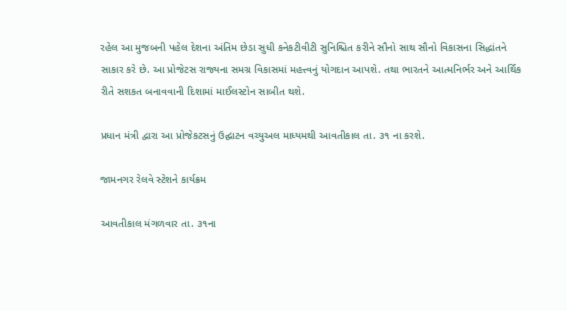રહેલ આ મુજબની પહેલ દેશના અંતિમ છેડા સુધી કનેકટીવીટી સુનિશ્ચિત કરીને સૌનો સાથ સૌનો વિકાસના સિદ્ધાંતને સાકાર કરે છે. આ પ્રોજેટસ રાજ્યના સમગ્ર વિકાસમાં મહત્ત્વનું યોગદાન આપશે. તથા ભારતને આત્મનિર્ભર અને આર્થિક રીતે સશકત બનાવવાની દિશામાં માઈલસ્ટોન સાબીત થશે.

પ્રધાન મંત્રી દ્વારા આ પ્રોજેકટસનું ઉદ્ઘાટન વચ્યુઅલ માધ્યમથી આવતીકાલ તા. ૩૧ ના કરશે.

જામનગર રેલવે સ્ટેશને કાર્યક્રમ

આવતીકાલ મંગળવાર તા. ૩૧ના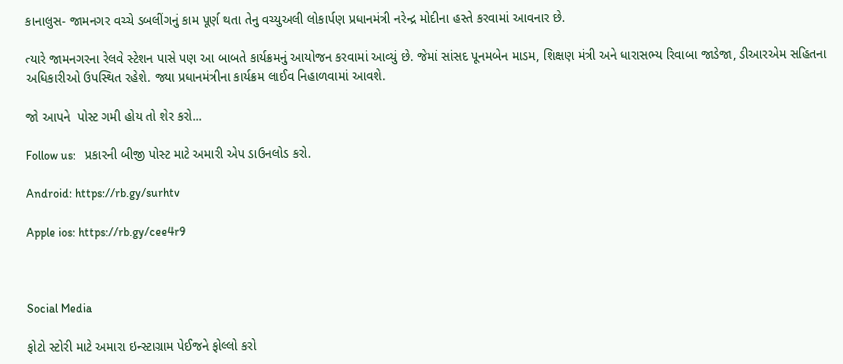કાનાલુસ- જામનગર વચ્ચે ડબલીંગનું કામ પૂર્ણ થતા તેનુ વચ્યુઅલી લોકાર્પણ પ્રધાનમંત્રી નરેન્દ્ર મોદીના હસ્તે કરવામાં આવનાર છે.

ત્યારે જામનગરના રેલવે સ્ટેશન પાસે પણ આ બાબતે કાર્યક્રમનું આયોજન કરવામાં આવ્યું છે. જેમાં સાંસદ પૂનમબેન માડમ, શિક્ષણ મંત્રી અને ધારાસભ્ય રિવાબા જાડેજા, ડીઆરએમ સહિતના અધિકારીઓ ઉપસ્થિત રહેશે. જ્યા પ્રધાનમંત્રીના કાર્યક્રમ લાઈવ નિહાળવામાં આવશે.

જો આપને  પોસ્ટ ગમી હોય તો શેર કરો...

Follow us:   પ્રકારની બીજી પોસ્ટ માટે અમારી એપ ડાઉનલોડ કરો.

Android: https://rb.gy/surhtv

Apple ios: https://rb.gy/cee4r9



Social Media

ફોટો સ્ટોરી માટે અમારા ઇન્સ્ટાગ્રામ પેઈજને ફોલ્લો કરો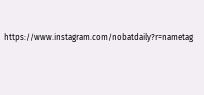https://www.instagram.com/nobatdaily?r=nametag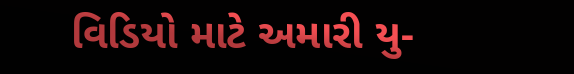વિડિયો માટે અમારી યુ-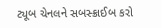ટ્યૂબ ચેનલને સબસ્ક્રાઈબ કરો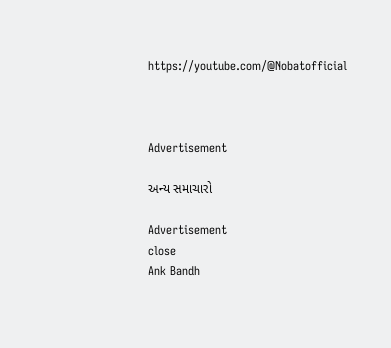https://youtube.com/@Nobatofficial



Advertisement

અન્ય સમાચારો

Advertisement
close
Ank Bandh